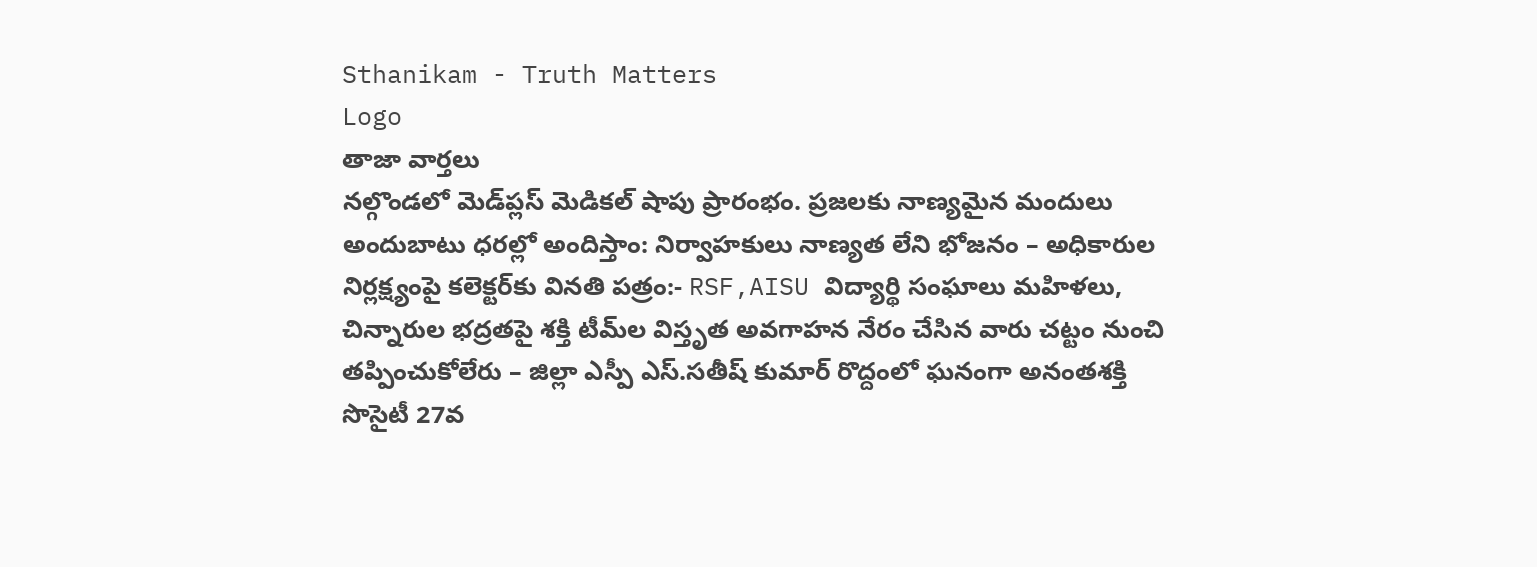Sthanikam - Truth Matters
Logo
తాజా వార్తలు
నల్గొండలో మెడ్‌ప్లస్ మెడికల్ షాపు ప్రారంభం. ప్రజలకు నాణ్యమైన మందులు అందుబాటు ధరల్లో అందిస్తాం: నిర్వాహకులు నాణ్యత లేని భోజనం – అధికారుల నిర్లక్ష్యంపై కలెక్టర్‌కు వినతి పత్రం:- RSF,AISU విద్యార్థి సంఘాలు మహిళలు, చిన్నారుల భద్రతపై శక్తి టీమ్‌ల విస్తృత అవగాహన నేరం చేసిన వారు చట్టం నుంచి తప్పించుకోలేరు – జిల్లా ఎస్పీ ఎస్.సతీష్ కుమార్ రొద్దంలో ఘనంగా అనంతశక్తి సొసైటీ 27వ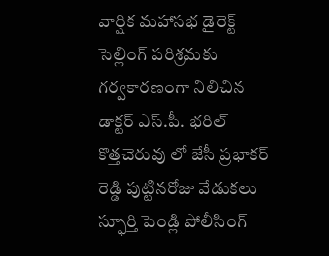వార్షిక మహాసభ డైరెక్ట్ సెల్లింగ్ పరిశ్రమకు గర్వకారణంగా నిలిచిన డాక్టర్ ఎస్.పీ. భరిల్ కొత్తచెరువు లో జేసీ ప్రభాకర్ రెడ్డి పుట్టినరోజు వేడుకలు స్ఫూర్తి పెండ్లి పోలీసింగ్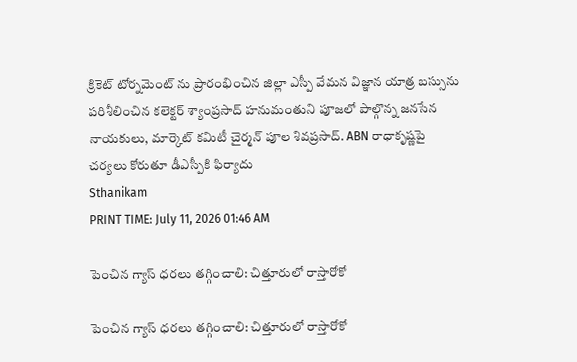క్రికెట్ టోర్నమెంట్ ను ప్రారంభించిన జిల్లా ఎస్పీ వేమన విజ్ఞాన యాత్ర బస్సును పరిశీలించిన కలెక్టర్ శ్యాంప్రసాద్ హనుమంతుని పూజలో పాల్గొన్న జనసేన నాయకులు, మార్కెట్ కమిటీ చైర్మన్ పూల శివప్రసాద్. ABN రాధాకృష్ణపై చర్యలు కోరుతూ డీఎస్పీకి ఫిర్యాదు
Sthanikam
PRINT TIME: July 11, 2026 01:46 AM

పెంచిన గ్యాస్ ధరలు తగ్గించాలి: చిత్తూరులో రాస్తారోకో

పెంచిన గ్యాస్ ధరలు తగ్గించాలి: చిత్తూరులో రాస్తారోకో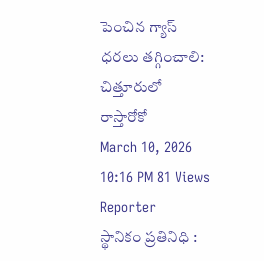పెంచిన గ్యాస్ ధరలు తగ్గించాలి: చిత్తూరులో  రాస్తారోకో
March 10, 2026 10:16 PM 81 Views
Reporter
స్థానికం ప్రతినిధి :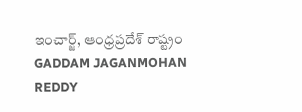ఇంచార్జ్, ఆంధ్రప్రదేశ్ రాష్ట్రం
GADDAM JAGANMOHAN REDDY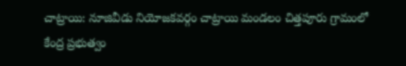చాట్రాయి: నూజివీడు నియోజకవర్గం చాట్రాయి మండలం చిత్తపూరు గ్రామంలో కేంద్ర ప్రభుత్వం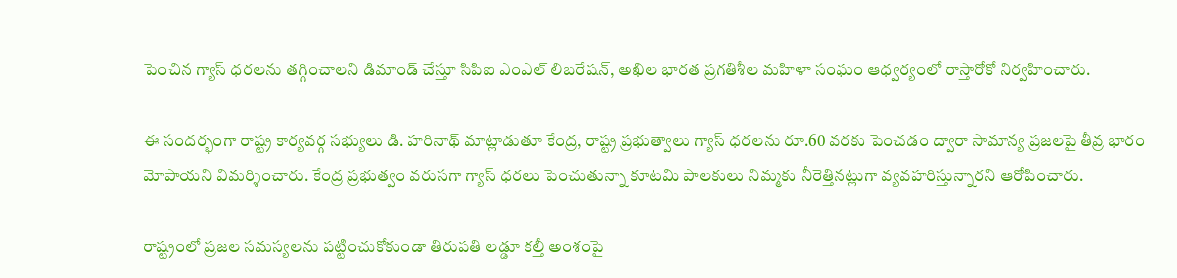పెంచిన గ్యాస్ ధరలను తగ్గించాలని డిమాండ్ చేస్తూ సిపిఐ ఎంఎల్ లిబరేషన్, అఖిల భారత ప్రగతిశీల మహిళా సంఘం ఆధ్వర్యంలో రాస్తారోకో నిర్వహించారు.

ఈ సందర్భంగా రాష్ట్ర కార్యవర్గ సభ్యులు డి. హరినాథ్ మాట్లాడుతూ కేంద్ర, రాష్ట్ర ప్రభుత్వాలు గ్యాస్ ధరలను రూ.60 వరకు పెంచడం ద్వారా సామాన్య ప్రజలపై తీవ్ర భారం మోపాయని విమర్శించారు. కేంద్ర ప్రభుత్వం వరుసగా గ్యాస్ ధరలు పెంచుతున్నా కూటమి పాలకులు నిమ్మకు నీరెత్తినట్లుగా వ్యవహరిస్తున్నారని ఆరోపించారు.

రాష్ట్రంలో ప్రజల సమస్యలను పట్టించుకోకుండా తిరుపతి లడ్డూ కల్తీ అంశంపై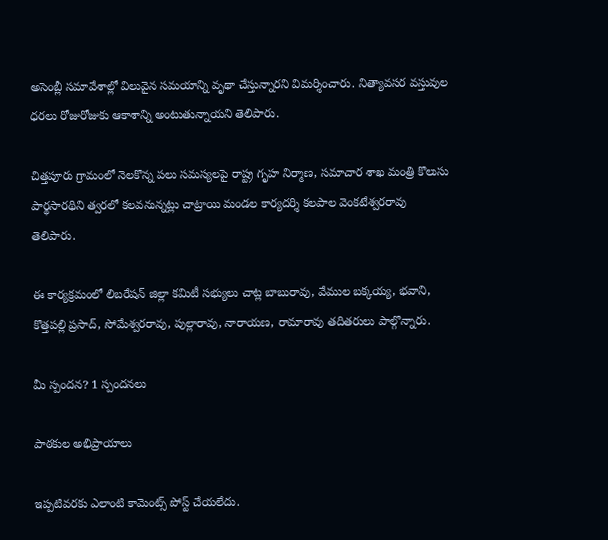అసెంబ్లీ సమావేశాల్లో విలువైన సమయాన్ని వృథా చేస్తున్నారని విమర్శించారు. నిత్యావసర వస్తువుల ధరలు రోజురోజుకు ఆకాశాన్ని అంటుతున్నాయని తెలిపారు.

చిత్తపూరు గ్రామంలో నెలకొన్న పలు సమస్యలపై రాష్ట్ర గృహ నిర్మాణ, సమాచార శాఖ మంత్రి కొలుసు పార్థసారథిని త్వరలో కలవనున్నట్లు చాట్రాయి మండల కార్యదర్శి కలపాల వెంకటేశ్వరరావు తెలిపారు.

ఈ కార్యక్రమంలో లిబరేషన్ జిల్లా కమిటీ సభ్యులు చాట్ల బాబురావు, వేముల బక్కయ్య, భవాని, కొత్తపల్లి ప్రసాద్, సోమేశ్వరరావు, పుల్లారావు, నారాయణ, రామారావు తదితరులు పాల్గొన్నారు.

మీ స్పందన? 1 స్పందనలు

పాఠకుల అభిప్రాయాలు

ఇప్పటివరకు ఎలాంటి కామెంట్స్ పోస్ట్ చేయలేదు.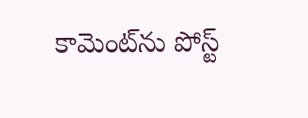కామెంట్‌ను పోస్ట్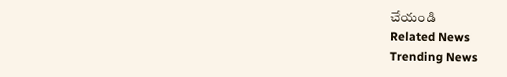చేయండి
Related News
Trending News